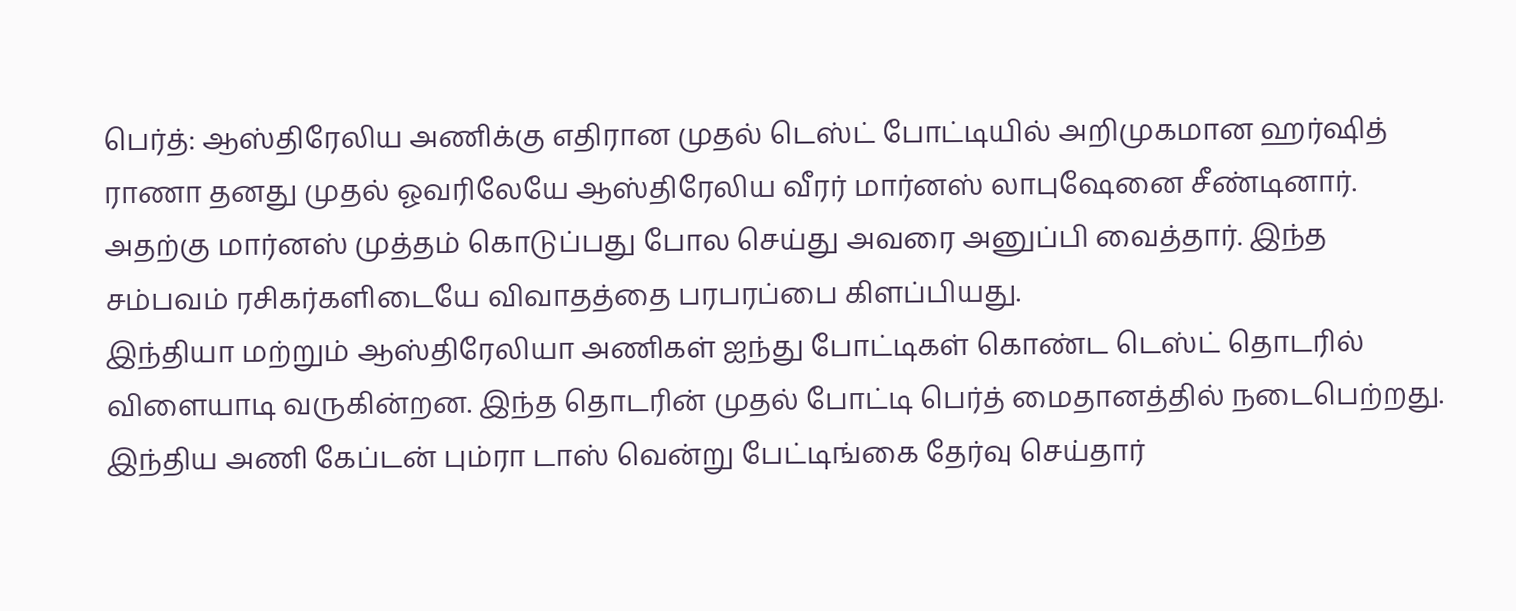பெர்த்: ஆஸ்திரேலிய அணிக்கு எதிரான முதல் டெஸ்ட் போட்டியில் அறிமுகமான ஹர்ஷித் ராணா தனது முதல் ஓவரிலேயே ஆஸ்திரேலிய வீரர் மார்னஸ் லாபுஷேனை சீண்டினார். அதற்கு மார்னஸ் முத்தம் கொடுப்பது போல செய்து அவரை அனுப்பி வைத்தார். இந்த சம்பவம் ரசிகர்களிடையே விவாதத்தை பரபரப்பை கிளப்பியது.
இந்தியா மற்றும் ஆஸ்திரேலியா அணிகள் ஐந்து போட்டிகள் கொண்ட டெஸ்ட் தொடரில் விளையாடி வருகின்றன. இந்த தொடரின் முதல் போட்டி பெர்த் மைதானத்தில் நடைபெற்றது. இந்திய அணி கேப்டன் பும்ரா டாஸ் வென்று பேட்டிங்கை தேர்வு செய்தார்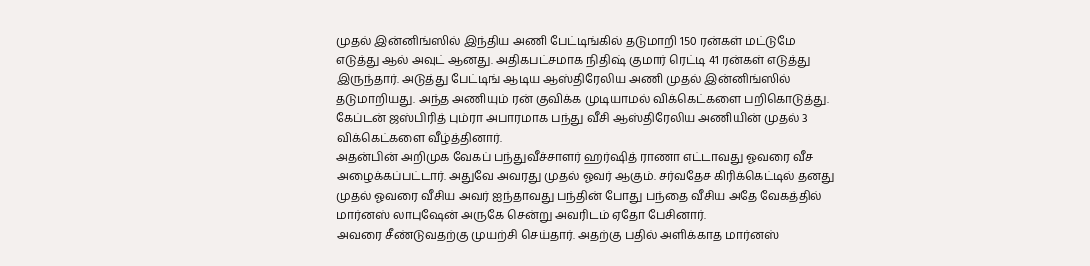முதல் இன்னிங்ஸில் இந்திய அணி பேட்டிங்கில் தடுமாறி 150 ரன்கள் மட்டுமே எடுத்து ஆல் அவுட் ஆனது. அதிகபட்சமாக நிதிஷ் குமார் ரெட்டி 41 ரன்கள் எடுத்து இருந்தார். அடுத்து பேட்டிங் ஆடிய ஆஸ்திரேலிய அணி முதல் இன்னிங்ஸில் தடுமாறியது. அந்த அணியும் ரன் குவிக்க முடியாமல் விக்கெட்களை பறிகொடுத்து. கேப்டன் ஜஸ்பிரித் பும்ரா அபாரமாக பந்து வீசி ஆஸ்திரேலிய அணியின் முதல் 3 விக்கெட்களை வீழ்த்தினார்.
அதன்பின் அறிமுக வேகப் பந்துவீச்சாளர் ஹர்ஷித் ராணா எட்டாவது ஓவரை வீச அழைக்கப்பட்டார். அதுவே அவரது முதல் ஓவர் ஆகும். சர்வதேச கிரிக்கெட்டில் தனது முதல் ஓவரை வீசிய அவர் ஐந்தாவது பந்தின் போது பந்தை வீசிய அதே வேகத்தில் மார்னஸ் லாபுஷேன் அருகே சென்று அவரிடம் ஏதோ பேசினார்.
அவரை சீண்டுவதற்கு முயற்சி செய்தார். அதற்கு பதில் அளிக்காத மார்னஸ்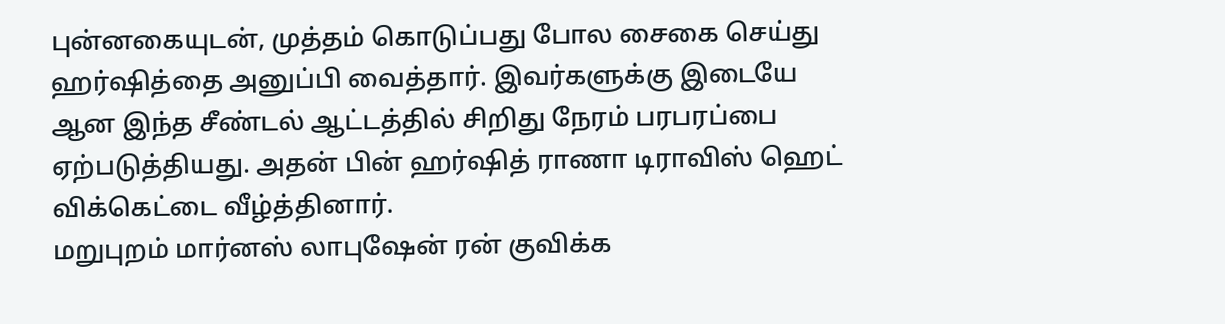புன்னகையுடன், முத்தம் கொடுப்பது போல சைகை செய்து ஹர்ஷித்தை அனுப்பி வைத்தார். இவர்களுக்கு இடையே ஆன இந்த சீண்டல் ஆட்டத்தில் சிறிது நேரம் பரபரப்பை ஏற்படுத்தியது. அதன் பின் ஹர்ஷித் ராணா டிராவிஸ் ஹெட் விக்கெட்டை வீழ்த்தினார்.
மறுபுறம் மார்னஸ் லாபுஷேன் ரன் குவிக்க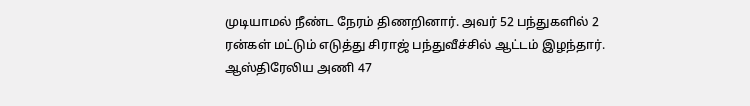முடியாமல் நீண்ட நேரம் திணறினார். அவர் 52 பந்துகளில் 2 ரன்கள் மட்டும் எடுத்து சிராஜ் பந்துவீச்சில் ஆட்டம் இழந்தார். ஆஸ்திரேலிய அணி 47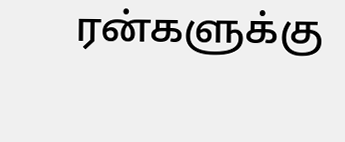ரன்களுக்கு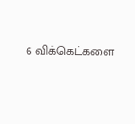6 விக்கெட்களை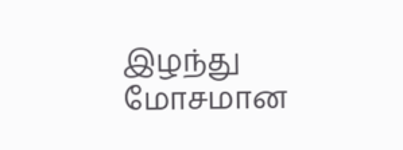இழந்து மோசமான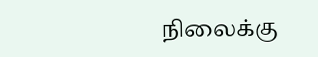நிலைக்கு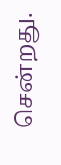சென்றது.